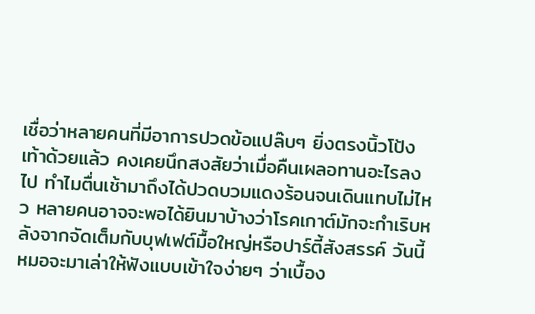เชื่อว่าหลายคนที่มีอาการปวดข้อแปล๊บๆ ยิ่งตรงนิ้วโป้งเท้าด้วยแล้ว คงเคยนึกสงสัยว่าเมื่อคืนเผลอทานอะไรลงไป ทำไมตื่นเช้ามาถึงได้ปวดบวมแดงร้อนจนเดินแทบไม่ไหว หลายคนอาจจะพอได้ยินมาบ้างว่าโรคเกาต์มักจะกำเริบหลังจากจัดเต็มกับบุฟเฟต์มื้อใหญ่หรือปาร์ตี้สังสรรค์ วันนี้หมอจะมาเล่าให้ฟังแบบเข้าใจง่ายๆ ว่าเบื้อง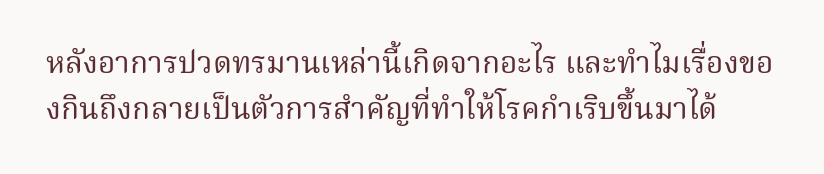หลังอาการปวดทรมานเหล่านี้เกิดจากอะไร และทำไมเรื่องของกินถึงกลายเป็นตัวการสำคัญที่ทำให้โรคกำเริบขึ้นมาได้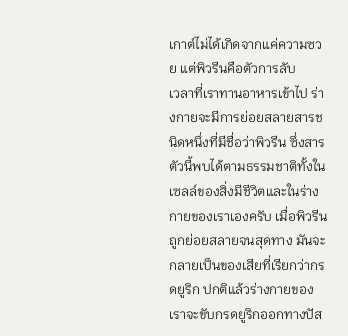เกาต์ไม่ได้เกิดจากแค่ความซวย แต่พิวรีนคือตัวการลับ
เวลาที่เราทานอาหารเข้าไป ร่างกายจะมีการย่อยสลายสารชนิดหนึ่งที่มีชื่อว่าพิวรีน ซึ่งสารตัวนี้พบได้ตามธรรมชาติทั้งในเซลล์ของสิ่งมีชีวิตและในร่างกายของเราเองครับ เมื่อพิวรีนถูกย่อยสลายจนสุดทาง มันจะกลายเป็นของเสียที่เรียกว่ากรดยูริก ปกติแล้วร่างกายของเราจะขับกรดยูริกออกทางปัส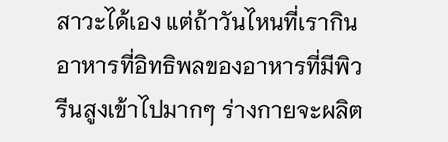สาวะได้เอง แต่ถ้าวันไหนที่เรากินอาหารที่อิทธิพลของอาหารที่มีพิวรีนสูงเข้าไปมากๆ ร่างกายจะผลิต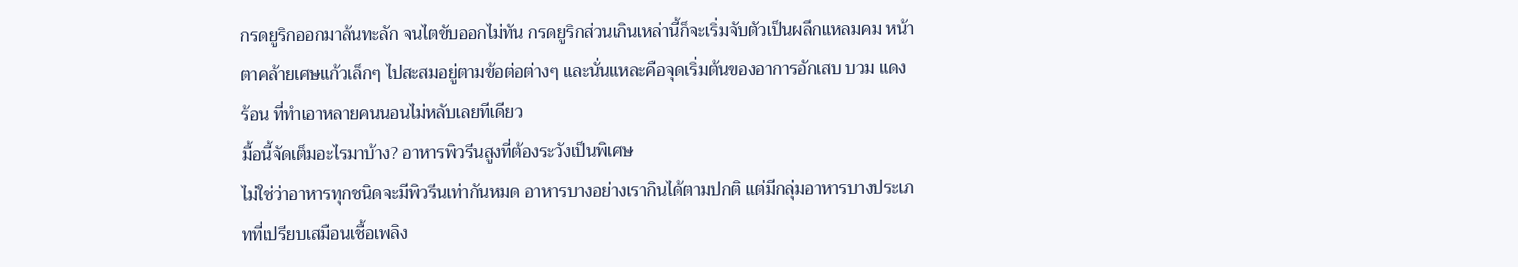กรดยูริกออกมาล้นทะลัก จนไตขับออกไม่ทัน กรดยูริกส่วนเกินเหล่านี้ก็จะเริ่มจับตัวเป็นผลึกแหลมคม หน้าตาคล้ายเศษแก้วเล็กๆ ไปสะสมอยู่ตามข้อต่อต่างๆ และนั่นแหละคือจุดเริ่มต้นของอาการอักเสบ บวม แดง ร้อน ที่ทำเอาหลายคนนอนไม่หลับเลยทีเดียว
มื้อนี้จัดเต็มอะไรมาบ้าง? อาหารพิวรีนสูงที่ต้องระวังเป็นพิเศษ
ไม่ใช่ว่าอาหารทุกชนิดจะมีพิวรีนเท่ากันหมด อาหารบางอย่างเรากินได้ตามปกติ แต่มีกลุ่มอาหารบางประเภทที่เปรียบเสมือนเชื้อเพลิง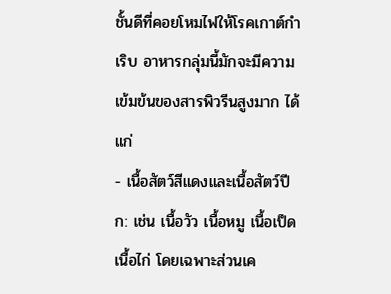ชั้นดีที่คอยโหมไฟให้โรคเกาต์กำเริบ อาหารกลุ่มนี้มักจะมีความเข้มข้นของสารพิวรีนสูงมาก ได้แก่
- เนื้อสัตว์สีแดงและเนื้อสัตว์ปีก: เช่น เนื้อวัว เนื้อหมู เนื้อเป็ด เนื้อไก่ โดยเฉพาะส่วนเค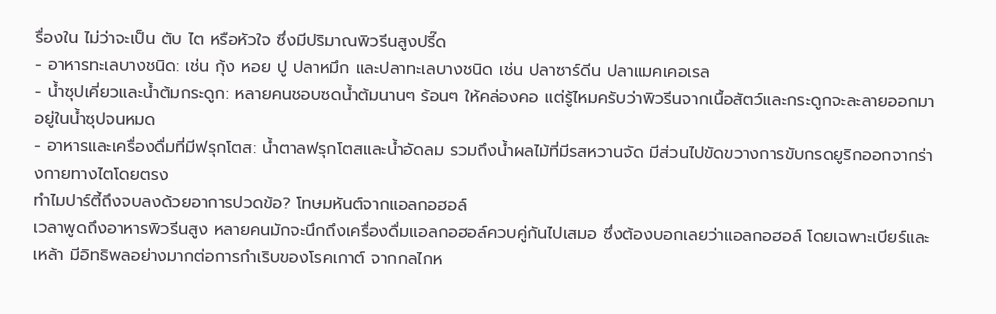รื่องใน ไม่ว่าจะเป็น ตับ ไต หรือหัวใจ ซึ่งมีปริมาณพิวรีนสูงปรี๊ด
- อาหารทะเลบางชนิด: เช่น กุ้ง หอย ปู ปลาหมึก และปลาทะเลบางชนิด เช่น ปลาซาร์ดีน ปลาแมคเคอเรล
- น้ำซุปเคี่ยวและน้ำต้มกระดูก: หลายคนชอบซดน้ำต้มนานๆ ร้อนๆ ให้คล่องคอ แต่รู้ไหมครับว่าพิวรีนจากเนื้อสัตว์และกระดูกจะละลายออกมาอยู่ในน้ำซุปจนหมด
- อาหารและเครื่องดื่มที่มีฟรุกโตส: น้ำตาลฟรุกโตสและน้ำอัดลม รวมถึงน้ำผลไม้ที่มีรสหวานจัด มีส่วนไปขัดขวางการขับกรดยูริกออกจากร่างกายทางไตโดยตรง
ทำไมปาร์ตี้ถึงจบลงด้วยอาการปวดข้อ? โทษมหันต์จากแอลกอฮอล์
เวลาพูดถึงอาหารพิวรีนสูง หลายคนมักจะนึกถึงเครื่องดื่มแอลกอฮอล์ควบคู่กันไปเสมอ ซึ่งต้องบอกเลยว่าแอลกอฮอล์ โดยเฉพาะเบียร์และเหล้า มีอิทธิพลอย่างมากต่อการกำเริบของโรคเกาต์ จากกลไกห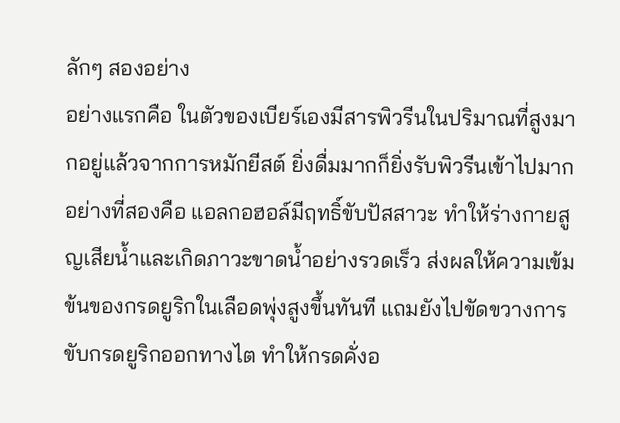ลักๆ สองอย่าง
อย่างแรกคือ ในตัวของเบียร์เองมีสารพิวรีนในปริมาณที่สูงมากอยู่แล้วจากการหมักยีสต์ ยิ่งดื่มมากก็ยิ่งรับพิวรีนเข้าไปมาก
อย่างที่สองคือ แอลกอฮอล์มีฤทธิ์ขับปัสสาวะ ทำให้ร่างกายสูญเสียน้ำและเกิดภาวะขาดน้ำอย่างรวดเร็ว ส่งผลให้ความเข้มข้นของกรดยูริกในเลือดพุ่งสูงขึ้นทันที แถมยังไปขัดขวางการขับกรดยูริกออกทางไต ทำให้กรดคั่งอ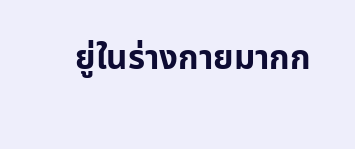ยู่ในร่างกายมากก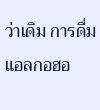ว่าเดิม การดื่มแอลกอฮอ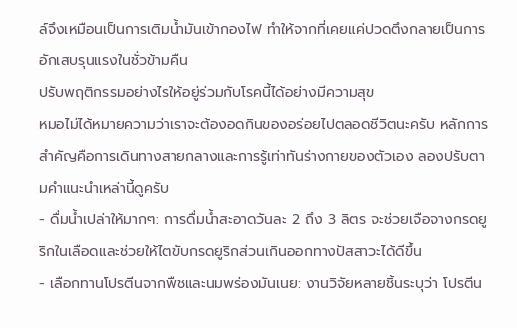ล์จึงเหมือนเป็นการเติมน้ำมันเข้ากองไฟ ทำให้จากที่เคยแค่ปวดตึงกลายเป็นการอักเสบรุนแรงในชั่วข้ามคืน
ปรับพฤติกรรมอย่างไรให้อยู่ร่วมกับโรคนี้ได้อย่างมีความสุข
หมอไม่ได้หมายความว่าเราจะต้องอดกินของอร่อยไปตลอดชีวิตนะครับ หลักการสำคัญคือการเดินทางสายกลางและการรู้เท่าทันร่างกายของตัวเอง ลองปรับตามคำแนะนำเหล่านี้ดูครับ
- ดื่มน้ำเปล่าให้มากๆ: การดื่มน้ำสะอาดวันละ 2 ถึง 3 ลิตร จะช่วยเจือจางกรดยูริกในเลือดและช่วยให้ไตขับกรดยูริกส่วนเกินออกทางปัสสาวะได้ดีขึ้น
- เลือกทานโปรตีนจากพืชและนมพร่องมันเนย: งานวิจัยหลายชิ้นระบุว่า โปรตีน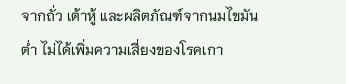จากถั่ว เต้าหู้ และผลิตภัณฑ์จากนมไขมันต่ำ ไม่ได้เพิ่มความเสี่ยงของโรคเกา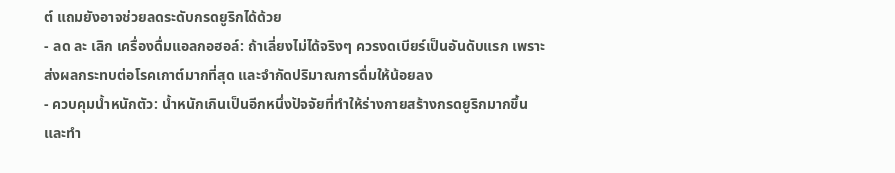ต์ แถมยังอาจช่วยลดระดับกรดยูริกได้ด้วย
- ลด ละ เลิก เครื่องดื่มแอลกอฮอล์: ถ้าเลี่ยงไม่ได้จริงๆ ควรงดเบียร์เป็นอันดับแรก เพราะส่งผลกระทบต่อโรคเกาต์มากที่สุด และจำกัดปริมาณการดื่มให้น้อยลง
- ควบคุมน้ำหนักตัว: น้ำหนักเกินเป็นอีกหนึ่งปัจจัยที่ทำให้ร่างกายสร้างกรดยูริกมากขึ้น และทำ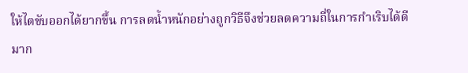ให้ไตขับออกได้ยากขึ้น การลดน้ำหนักอย่างถูกวิธีจึงช่วยลดความถี่ในการกำเริบได้ดีมาก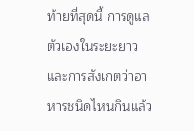ท้ายที่สุดนี้ การดูแลตัวเองในระยะยาวและการสังเกตว่าอาหารชนิดไหนกินแล้ว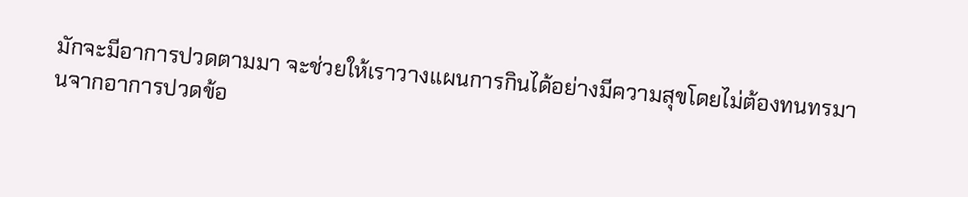มักจะมีอาการปวดตามมา จะช่วยให้เราวางแผนการกินได้อย่างมีความสุขโดยไม่ต้องทนทรมานจากอาการปวดข้อ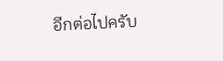อีกต่อไปครับ